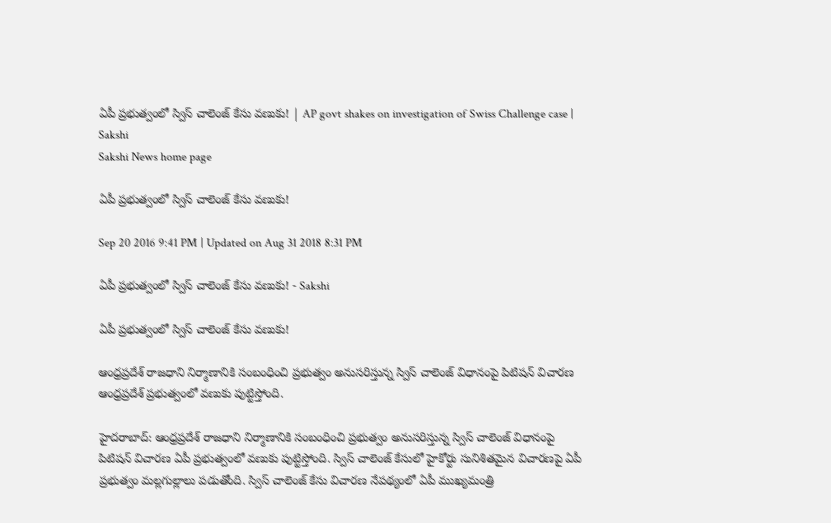ఏపీ ప్రభుత్వంలో స్విస్‌ చాలెంజ్‌ కేసు వణుకు! | AP govt shakes on investigation of Swiss Challenge case | Sakshi
Sakshi News home page

ఏపీ ప్రభుత్వంలో స్విస్‌ చాలెంజ్‌ కేసు వణుకు!

Sep 20 2016 9:41 PM | Updated on Aug 31 2018 8:31 PM

ఏపీ ప్రభుత్వంలో స్విస్‌ చాలెంజ్‌ కేసు వణుకు! - Sakshi

ఏపీ ప్రభుత్వంలో స్విస్‌ చాలెంజ్‌ కేసు వణుకు!

ఆంధ్రప్రదేశ్ రాజధాని నిర్మాణానికి సంబంధించి ప్రభుత్వం అనుసరిస్తున్న స్విస్‌ చాలెంజ్‌ విధానంపై పిటిషన్ విచారణ ఆంధ్రప్రదేశ్‌ ప్రభుత్వంలో వణుకు పుట్టిస్తోంది.

హైదరాబాద్: ఆంధ్రప్రదేశ్ రాజధాని నిర్మాణానికి సంబంధించి ప్రభుత్వం అనుసరిస్తున్న స్విస్‌ చాలెంజ్‌ విధానంపై పిటిషన్ విచారణ ఏపీ ప్రభుత్వంలో వణుకు పుట్టిస్తోంది. స్విస్‌ చాలెంజ్‌ కేసులో హైకోర్టు సునిశితమైన విచారణపై ఏపీ ప్రభుత్వం మల్లగుల్లాలు పడుతోంది. స్విస్‌ చాలెంజ్‌ కేసు విచారణ నేపథ్యంలో ఏపీ ముఖ్యమంత్రి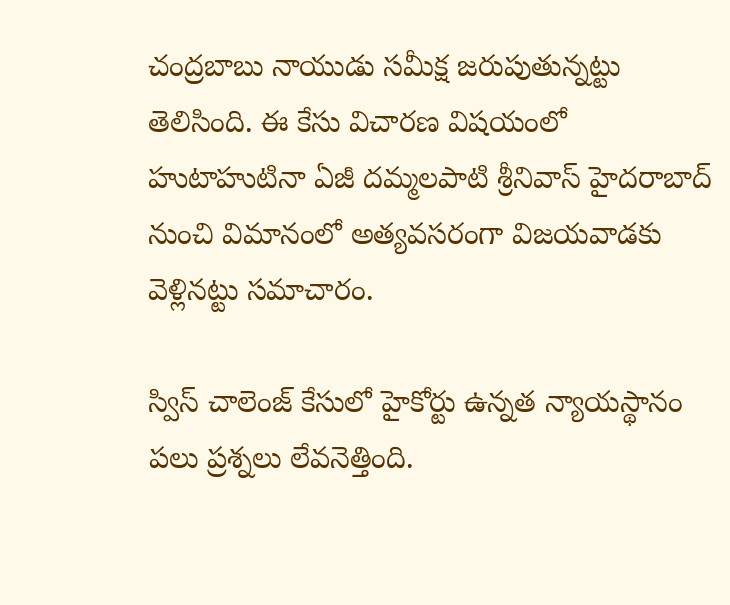చంద్రబాబు నాయుడు సమీక్ష జరుపుతున్నట్టు తెలిసింది. ఈ కేసు విచారణ విషయంలో హుటాహుటినా ఏజీ దమ్మలపాటి శ్రీనివాస్‌ హైదరాబాద్‌ నుంచి విమానంలో అత్యవసరంగా విజయవాడకు వెళ్లినట్టు సమాచారం.

స్విస్‌ చాలెంజ్‌ కేసులో హైకోర్టు ఉన్నత న్యాయస్థానం పలు ప్రశ్నలు లేవనెత్తింది.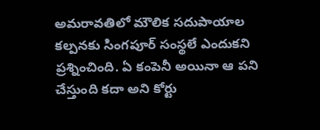అమరావతిలో మౌలిక సదుపాయాల కల్పనకు సింగపూర్ సంస్థలే ఎందుకని ప్రశ్నించింది. ఏ కంపెనీ అయినా ఆ పని చేస్తుంది కదా అని కోర్టు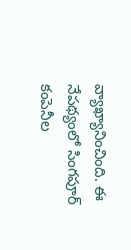వ్యాఖ్యానించింది. ఈ నేపథ్యంలో సింగపూర్‌ కంపెనీల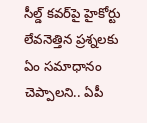సీల్డ్‌ కవర్‌పై హైకోర్టు లేవనెత్తిన ప్రశ్నలకు ఏం సమాధానం చెప్పాలని.. ఏపీ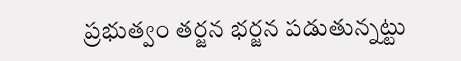ప్రభుత్వం తర్జన భర్జన పడుతున్నట్టు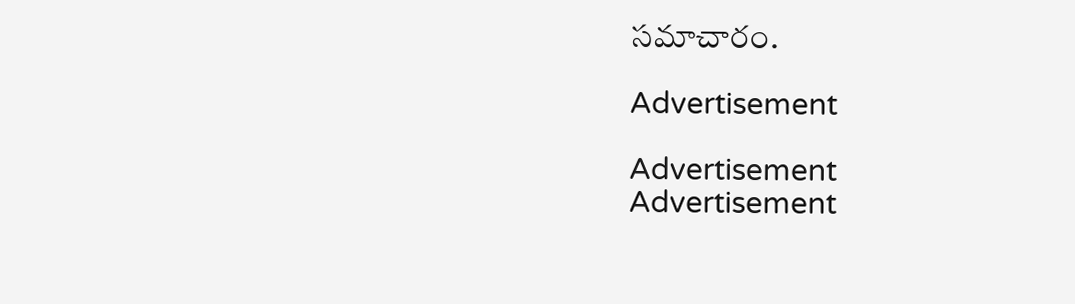సమాచారం.

Advertisement

Advertisement
Advertisement